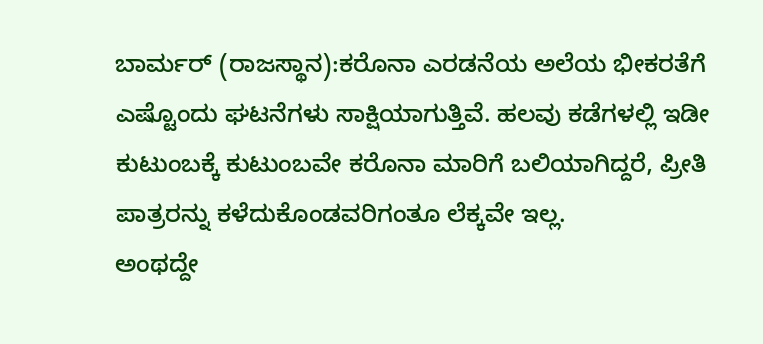ಬಾರ್ಮರ್‌ (ರಾಜಸ್ಥಾನ):ಕರೊನಾ ಎರಡನೆಯ ಅಲೆಯ ಭೀಕರತೆಗೆ ಎಷ್ಟೊಂದು ಘಟನೆಗಳು ಸಾಕ್ಷಿಯಾಗುತ್ತಿವೆ. ಹಲವು ಕಡೆಗಳಲ್ಲಿ ಇಡೀ ಕುಟುಂಬಕ್ಕೆ ಕುಟುಂಬವೇ ಕರೊನಾ ಮಾರಿಗೆ ಬಲಿಯಾಗಿದ್ದರೆ, ಪ್ರೀತಿ ಪಾತ್ರರನ್ನು ಕಳೆದುಕೊಂಡವರಿಗಂತೂ ಲೆಕ್ಕವೇ ಇಲ್ಲ.
ಅಂಥದ್ದೇ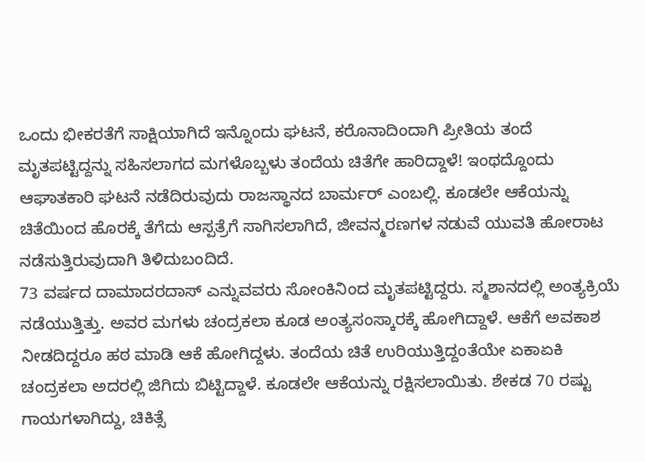ಒಂದು ಭೀಕರತೆಗೆ ಸಾಕ್ಷಿಯಾಗಿದೆ ಇನ್ನೊಂದು ಘಟನೆ, ಕರೊನಾದಿಂದಾಗಿ ಪ್ರೀತಿಯ ತಂದೆ ಮೃತಪಟ್ಟಿದ್ದನ್ನು ಸಹಿಸಲಾಗದ ಮಗಳೊಬ್ಬಳು ತಂದೆಯ ಚಿತೆಗೇ ಹಾರಿದ್ದಾಳೆ! ಇಂಥದ್ದೊಂದು ಆಘಾತಕಾರಿ ಘಟನೆ ನಡೆದಿರುವುದು ರಾಜಸ್ಥಾನದ ಬಾರ್ಮರ್ ಎಂಬಲ್ಲಿ. ಕೂಡಲೇ ಆಕೆಯನ್ನು ಚಿತೆಯಿಂದ ಹೊರಕ್ಕೆ ತೆಗೆದು ಆಸ್ಪತ್ರೆಗೆ ಸಾಗಿಸಲಾಗಿದೆ, ಜೀವನ್ಮರಣಗಳ ನಡುವೆ ಯುವತಿ ಹೋರಾಟ ನಡೆಸುತ್ತಿರುವುದಾಗಿ ತಿಳಿದುಬಂದಿದೆ.
73 ವರ್ಷದ ದಾಮಾದರದಾಸ್‌ ಎನ್ನುವವರು ಸೋಂಕಿನಿಂದ ಮೃತಪಟ್ಟಿದ್ದರು. ಸ್ಮಶಾನದಲ್ಲಿ ಅಂತ್ಯಕ್ರಿಯೆ ನಡೆಯುತ್ತಿತ್ತು. ಅವರ ಮಗಳು ಚಂದ್ರಕಲಾ ಕೂಡ ಅಂತ್ಯಸಂಸ್ಕಾರಕ್ಕೆ ಹೋಗಿದ್ದಾಳೆ. ಆಕೆಗೆ ಅವಕಾಶ ನೀಡದಿದ್ದರೂ ಹಠ ಮಾಡಿ ಆಕೆ ಹೋಗಿದ್ದಳು. ತಂದೆಯ ಚಿತೆ ಉರಿಯುತ್ತಿದ್ದಂತೆಯೇ ಏಕಾಏಕಿ ಚಂದ್ರಕಲಾ ಅದರಲ್ಲಿ ಜಿಗಿದು ಬಿಟ್ಟಿದ್ದಾಳೆ. ಕೂಡಲೇ ಆಕೆಯನ್ನು ರಕ್ಷಿಸಲಾಯಿತು. ಶೇಕಡ 70 ರಷ್ಟು ಗಾಯಗಳಾಗಿದ್ದು, ಚಿಕಿತ್ಸೆ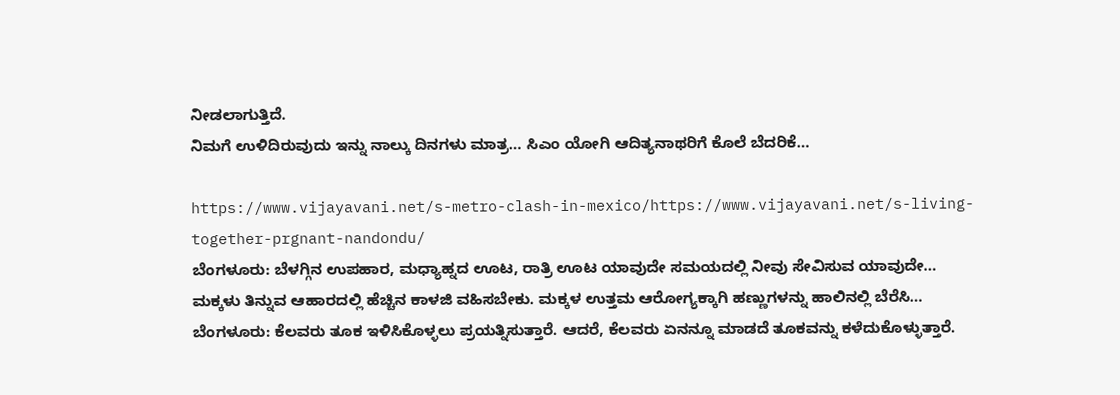ನೀಡಲಾಗುತ್ತಿದೆ.
ನಿಮಗೆ ಉಳಿದಿರುವುದು ಇನ್ನು ನಾಲ್ಕು ದಿನಗಳು ಮಾತ್ರ… ಸಿಎಂ ಯೋಗಿ ಆದಿತ್ಯನಾಥರಿಗೆ ಕೊಲೆ ಬೆದರಿಕೆ…

https://www.vijayavani.net/s-metro-clash-in-mexico/https://www.vijayavani.net/s-living-together-prgnant-nandondu/
ಬೆಂಗಳೂರು: ಬೆಳಗ್ಗಿನ ಉಪಹಾರ, ಮಧ್ಯಾಹ್ನದ ಊಟ, ರಾತ್ರಿ ಊಟ ಯಾವುದೇ ಸಮಯದಲ್ಲಿ ನೀವು ಸೇವಿಸುವ ಯಾವುದೇ…
ಮಕ್ಕಳು ತಿನ್ನುವ ಆಹಾರದಲ್ಲಿ ಹೆಚ್ಚಿನ ಕಾಳಜಿ ವಹಿಸಬೇಕು. ಮಕ್ಕಳ ಉತ್ತಮ ಆರೋಗ್ಯಕ್ಕಾಗಿ ಹಣ್ಣುಗಳನ್ನು ಹಾಲಿನಲ್ಲಿ ಬೆರೆಸಿ…
ಬೆಂಗಳೂರು: ಕೆಲವರು ತೂಕ ಇಳಿಸಿಕೊಳ್ಳಲು ಪ್ರಯತ್ನಿಸುತ್ತಾರೆ. ಆದರೆ, ಕೆಲವರು ಏನನ್ನೂ ಮಾಡದೆ ತೂಕವನ್ನು ಕಳೆದುಕೊಳ್ಳುತ್ತಾರೆ.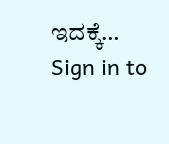ಇದಕ್ಕೆ…
Sign in to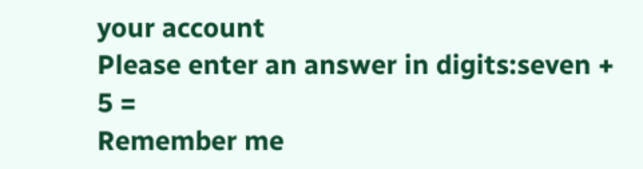your account
Please enter an answer in digits:seven + 5 =
Remember me